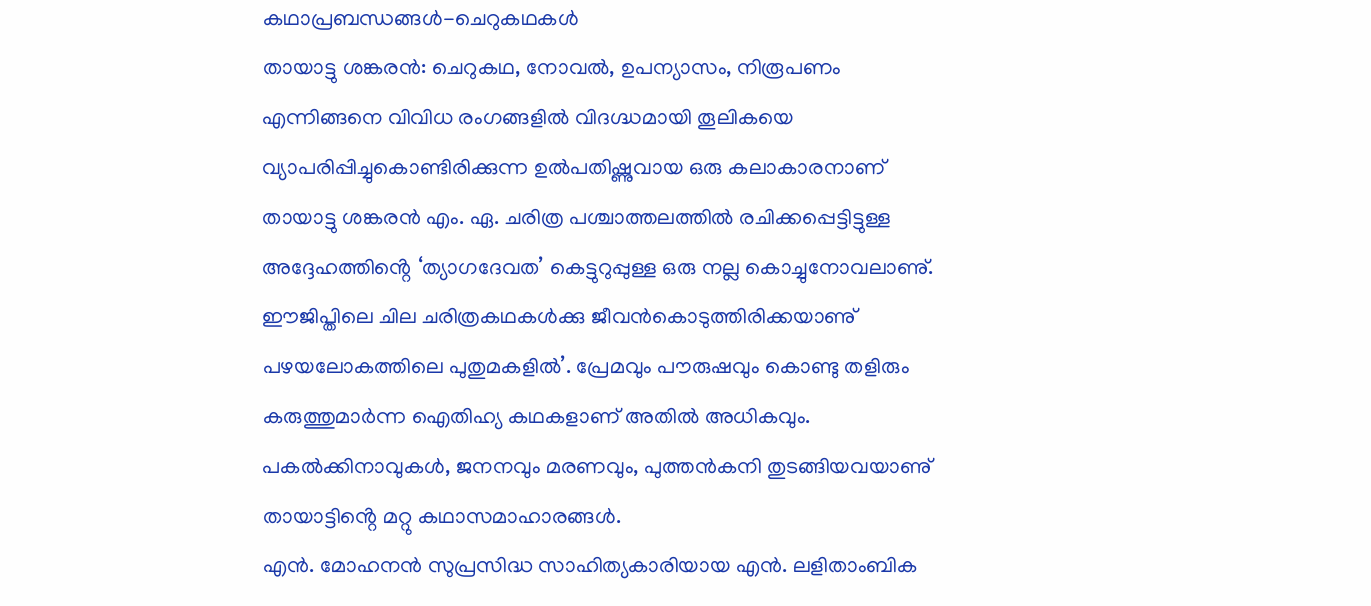കഥാപ്രബന്ധങ്ങൾ-ചെറുകഥകൾ
തായാട്ടു ശങ്കരൻ: ചെറുകഥ, നോവൽ, ഉപന്യാസം, നിരൂപണം എന്നിങ്ങനെ വിവിധ രംഗങ്ങളിൽ വിദഗ്ദ്ധമായി തൂലികയെ വ്യാപരിപ്പിച്ചുകൊണ്ടിരിക്കുന്ന ഉൽപതിഷ്ണുവായ ഒരു കലാകാരനാണ് തായാട്ടു ശങ്കരൻ എം. ഏ. ചരിത്ര പശ്ചാത്തലത്തിൽ രചിക്കപ്പെട്ടിട്ടുള്ള അദ്ദേഹത്തിൻ്റെ ‘ത്യാഗദേവത’ കെട്ടുറുപ്പുള്ള ഒരു നല്ല കൊച്ചുനോവലാണു്. ഈജിപ്തിലെ ചില ചരിത്രകഥകൾക്കു ജീവൻകൊടുത്തിരിക്കയാണു് പഴയലോകത്തിലെ പുതുമകളിൽ’. പ്രേമവും പൗരുഷവും കൊണ്ടു തളിരും കരുത്തുമാർന്ന ഐതിഹ്യ കഥകളാണ് അതിൽ അധികവും. പകൽക്കിനാവുകൾ, ജനനവും മരണവും, പുത്തൻകനി തുടങ്ങിയവയാണു് തായാട്ടിൻ്റെ മറ്റു കഥാസമാഹാരങ്ങൾ.
എൻ. മോഹനൻ സുപ്രസിദ്ധ സാഹിത്യകാരിയായ എൻ. ലളിതാംബിക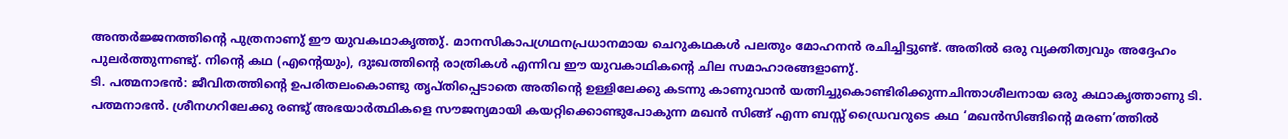അന്തർജ്ജനത്തിൻ്റെ പുത്രനാണു് ഈ യുവകഥാകൃത്തു്. മാനസികാപഗ്രഥനപ്രധാനമായ ചെറുകഥകൾ പലതും മോഹനൻ രചിച്ചിട്ടുണ്ട്. അതിൽ ഒരു വ്യക്തിത്വവും അദ്ദേഹം പുലർത്തുന്നണ്ടു്. നിൻ്റെ കഥ (എൻ്റെയും), ദുഃഖത്തിൻ്റെ രാത്രികൾ എന്നിവ ഈ യുവകാഥികൻ്റെ ചില സമാഹാരങ്ങളാണു്.
ടി. പത്മനാഭൻ: ജീവിതത്തിൻ്റെ ഉപരിതലംകൊണ്ടു തൃപ്തിപ്പെടാതെ അതിൻ്റെ ഉള്ളിലേക്കു കടന്നു കാണുവാൻ യത്നിച്ചുകൊണ്ടിരിക്കുന്നചിന്താശീലനായ ഒരു കഥാകൃത്താണു ടി. പത്മനാഭൻ. ശ്രീനഗറിലേക്കു രണ്ടു് അഭയാർത്ഥികളെ സൗജന്യമായി കയറ്റിക്കൊണ്ടുപോകുന്ന മഖൻ സിങ്ങ് എന്ന ബസ്സ് ഡ്രൈവറുടെ കഥ ‘മഖൻസിങ്ങിൻ്റെ മരണ’ത്തിൽ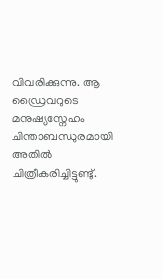വിവരിക്കുന്നു. ആ ഡ്രൈവറുടെ മനുഷ്യസ്നേഹം ചിന്താബന്ധുരമായി അതിൽ ചിത്രീകരിച്ചിട്ടുണ്ടു്.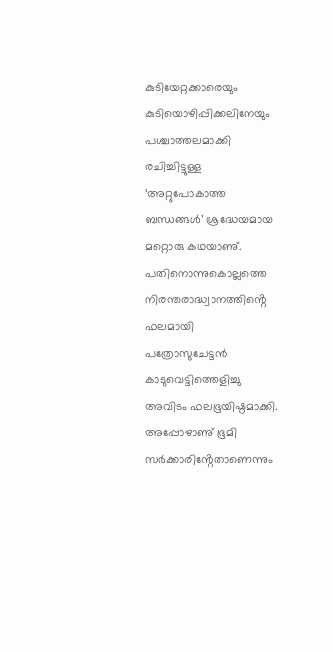കുടിയേറ്റക്കാരെയും കുടിയൊഴിപ്പിക്കലിനേയും പശ്ചാത്തലമാക്കി രചിച്ചിട്ടുള്ള ‘അറ്റുപോകാത്ത ബന്ധങ്ങൾ’ ശ്രദ്ധേയമായ മറ്റൊരു കഥയാണു്. പതിനൊന്നുകൊല്ലത്തെ നിരന്തരാദ്ധ്വാനത്തിൻ്റെ ഫലമായി പത്രോസുചേട്ടൻ കാടുവെട്ടിത്തെളിച്ചു അവിടം ഫലഭൂയിഷ്ഠമാക്കി. അപ്പോഴാണു് ഭൂമി സർക്കാരിൻ്റേതാണെന്നും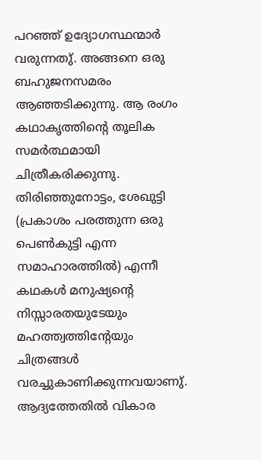പറഞ്ഞ് ഉദ്യോഗസ്ഥന്മാർ വരുന്നതു്. അങ്ങനെ ഒരു ബഹുജനസമരം ആഞ്ഞടിക്കുന്നു. ആ രംഗം കഥാകൃത്തിൻ്റെ തൂലിക സമർത്ഥമായി ചിത്രീകരിക്കുന്നു. തിരിഞ്ഞുനോട്ടം, ശേഖുട്ടി (പ്രകാശം പരത്തുന്ന ഒരു പെൺകുട്ടി എന്ന സമാഹാരത്തിൽ) എന്നീ കഥകൾ മനുഷ്യൻ്റെ നിസ്സാരതയുടേയും മഹത്ത്വത്തിൻ്റേയും ചിത്രങ്ങൾ വരച്ചുകാണിക്കുന്നവയാണു്. ആദ്യത്തേതിൽ വികാര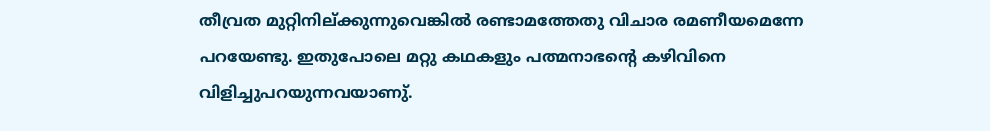തീവ്രത മുറ്റിനില്ക്കുന്നുവെങ്കിൽ രണ്ടാമത്തേതു വിചാര രമണീയമെന്നേ പറയേണ്ടു. ഇതുപോലെ മറ്റു കഥകളും പത്മനാഭൻ്റെ കഴിവിനെ വിളിച്ചുപറയുന്നവയാണു്.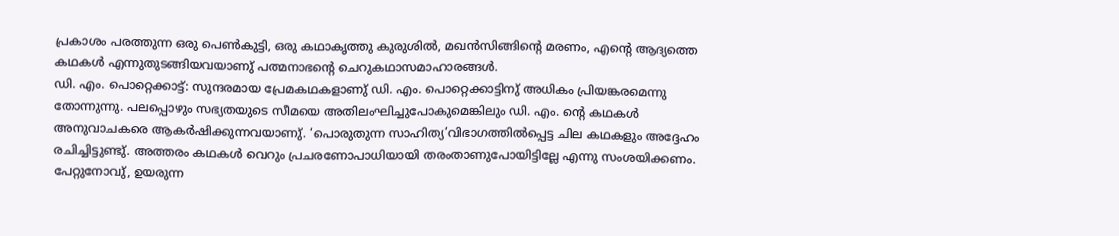പ്രകാശം പരത്തുന്ന ഒരു പെൺകുട്ടി, ഒരു കഥാകൃത്തു കുരുശിൽ, മഖൻസിങ്ങിൻ്റെ മരണം, എൻ്റെ ആദ്യത്തെ കഥകൾ എന്നുതുടങ്ങിയവയാണു് പത്മനാഭൻ്റെ ചെറുകഥാസമാഹാരങ്ങൾ.
ഡി. എം. പൊറ്റെക്കാട്ട്: സുന്ദരമായ പ്രേമകഥകളാണു് ഡി. എം. പൊറ്റെക്കാട്ടിനു് അധികം പ്രിയങ്കരമെന്നു തോന്നുന്നു. പലപ്പൊഴും സഭ്യതയുടെ സീമയെ അതിലംഘിച്ചുപോകുമെങ്കിലും ഡി. എം. ൻ്റെ കഥകൾ അനുവാചകരെ ആകർഷിക്കുന്നവയാണു്. ‘പൊരുതുന്ന സാഹിത്യ’വിഭാഗത്തിൽപ്പെട്ട ചില കഥകളും അദ്ദേഹം രചിച്ചിട്ടുണ്ടു്. അത്തരം കഥകൾ വെറും പ്രചരണോപാധിയായി തരംതാണുപോയിട്ടില്ലേ എന്നു സംശയിക്കണം. പേറ്റുനോവു്, ഉയരുന്ന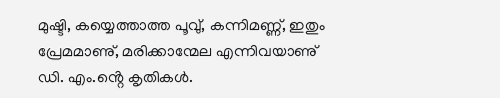മുഷ്ടി, കയ്യെത്താത്ത പൂവു്, കന്നിമണ്ണ്, ഇതും പ്രേമമാണു്, മരിക്കാന്മേല എന്നിവയാണു് ഡി. എം.ൻ്റെ കൃതികൾ.